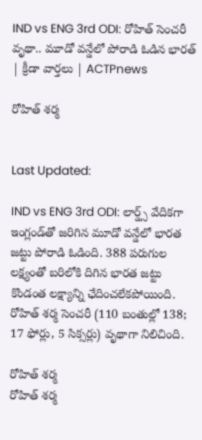IND vs ENG 3rd ODI: రోహిత్ సెంచరీ వృథా.. మూడో వన్డేలో పోరాడి ఓడిన భారత్ | క్రీడా వార్తలు | ACTPnews

రోహిత్ శర్మ


Last Updated:

IND vs ENG 3rd ODI: లార్డ్స్ వేదికగా ఇంగ్లండ్‌తో జరిగిన మూడో వన్డేలో భారత జట్టు పోరాడి ఓడింది. 388 పరుగుల లక్ష్యంతో బరిలోకి దిగిన భారత జట్టు కొండంత లక్ష్యాన్ని ఛేదించలేకపోయింది. రోహిత్ శర్మ సెంచరీ (110 బంతుల్లో 138; 17 ఫోర్లు, 5 సిక్సర్లు) వృథాగా నిలిచింది.

రోహిత్ శర్మ
రోహిత్ శర్మ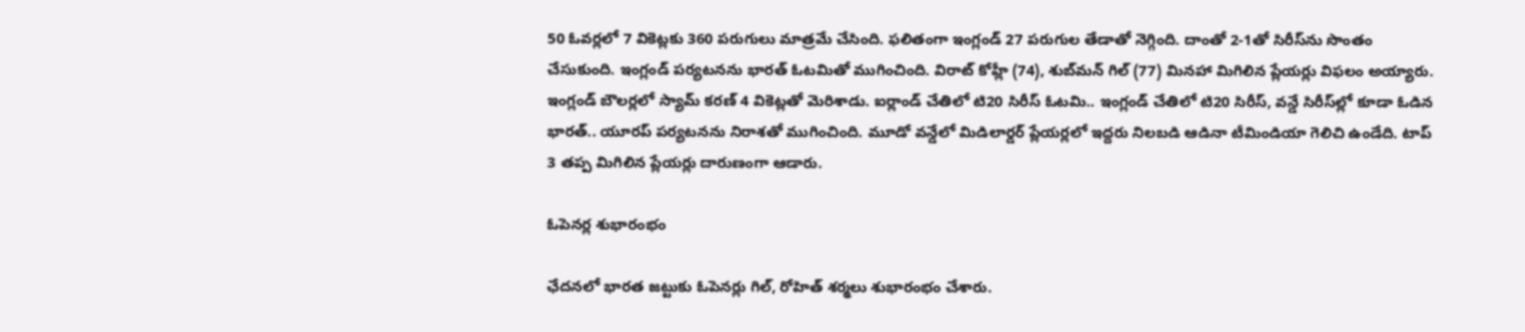50 ఓవర్లలో 7 వికెట్లకు 360 పరుగులు మాత్రమే చేసింది. ఫలితంగా ఇంగ్లండ్ 27 పరుగుల తేడాతో నెగ్గింది. దాంతో 2-1తో సిరీస్‌ను సొంతం చేసుకుంది. ఇంగ్లండ్ పర్యటనను భారత్ ఓటమితో ముగించింది. విరాట్ కోహ్లీ (74), శుబ్‌మన్ గిల్ (77) మినహా మిగిలిన ప్లేయర్లు విఫలం అయ్యారు. ఇంగ్లండ్ బౌలర్లలో స్యామ్ కరణ్ 4 వికెట్లతో మెరిశాడు. ఐర్లాండ్ చేతిలో టి20 సిరీస్ ఓటమి.. ఇంగ్లండ్ చేతిలో టి20 సిరీస్, వన్డే సిరీస్‌ల్లో కూడా ఓడిన భారత్.. యూరప్ పర్యటనను నిరాశతో ముగించింది. మూడో వన్డేలో మిడిలార్డర్ ప్లేయర్లలో ఇద్దరు నిలబడి ఆడినా టీమిండియా గెలిచి ఉండేది. టాప్ 3 తప్ప మిగిలిన ప్లేయర్లు దారుణంగా ఆడారు.

ఓపెనర్ల శుభారంభం

ఛేదనలో భారత జట్టుకు ఓపెనర్లు గిల్, రోహిత్ శర్మలు శుభారంభం చేశారు.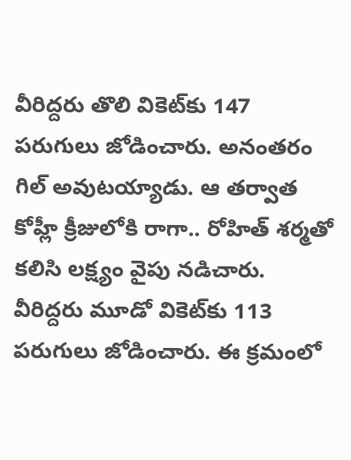వీరిద్దరు తొలి వికెట్‌కు 147 పరుగులు జోడించారు. అనంతరం గిల్ అవుటయ్యాడు. ఆ తర్వాత కోహ్లీ క్రీజులోకి రాగా.. రోహిత్ శర్మతో కలిసి లక్ష్యం వైపు నడిచారు. వీరిద్దరు మూడో వికెట్‌కు 113 పరుగులు జోడించారు. ఈ క్రమంలో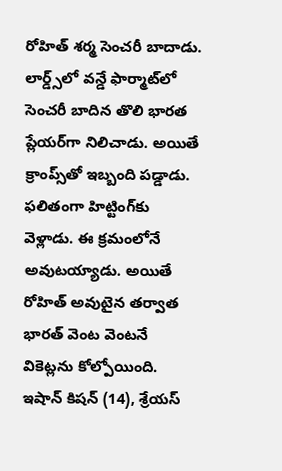రోహిత్ శర్మ సెంచరీ బాదాడు. లార్డ్స్‌లో వన్డే ఫార్మాట్‌లో సెంచరీ బాదిన తొలి భారత ప్లేయర్‌గా నిలిచాడు. అయితే క్రాంప్స్‌తో ఇబ్బంది పడ్డాడు. ఫలితంగా హిట్టింగ్‌కు వెళ్లాడు. ఈ క్రమంలోనే అవుటయ్యాడు. అయితే రోహిత్ అవుటైన తర్వాత భారత్ వెంట వెంటనే వికెట్లను కోల్పోయింది. ఇషాన్ కిషన్ (14), శ్రేయస్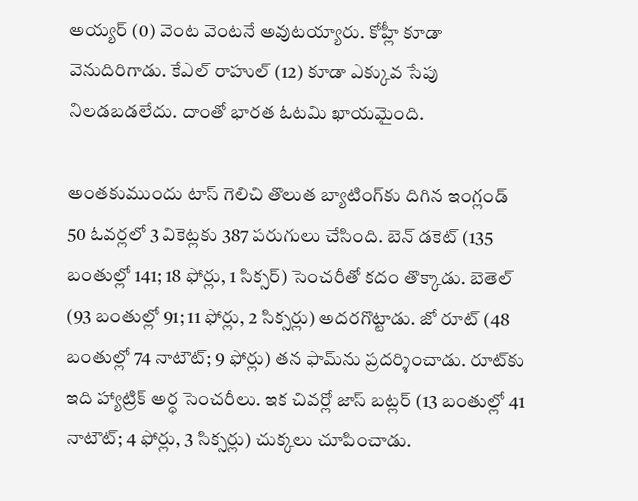అయ్యర్ (0) వెంట వెంటనే అవుటయ్యారు. కోహ్లీ కూడా వెనుదిరిగాడు. కేఎల్ రాహుల్ (12) కూడా ఎక్కువ సేపు నిలడబడలేదు. దాంతో భారత ఓటమి ఖాయమైంది.

అంతకుముందు టాస్ గెలిచి తొలుత బ్యాటింగ్‌కు దిగిన ఇంగ్లండ్ 50 ఓవర్లలో 3 వికెట్లకు 387 పరుగులు చేసింది. బెన్ డకెట్ (135 బంతుల్లో 141; 18 ఫోర్లు, 1 సిక్సర్) సెంచరీతో కదం తొక్కాడు. బెతెల్ (93 బంతుల్లో 91; 11 ఫోర్లు, 2 సిక్సర్లు) అదరగొట్టాడు. జో రూట్ (48 బంతుల్లో 74 నాటౌట్; 9 ఫోర్లు) తన ఫామ్‌ను ప్రదర్శించాడు. రూట్‌కు ఇది హ్యాట్రిక్ అర్ధ సెంచరీలు. ఇక చివర్లో జాస్ బట్లర్ (13 బంతుల్లో 41 నాటౌట్; 4 ఫోర్లు, 3 సిక్సర్లు) చుక్కలు చూపించాడు.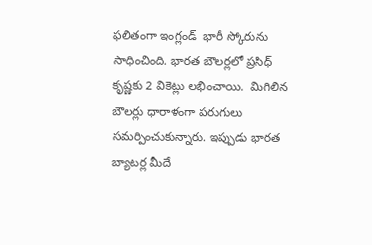ఫలితంగా ఇంగ్లండ్  భారీ స్కోరును సాధించింది. భారత బౌలర్లలో ప్రసిధ్ కృష్ణకు 2 వికెట్లు లభించాయి.  మిగిలిన బౌలర్లు ధారాళంగా పరుగులు సమర్పించుకున్నారు. ఇప్పుడు భారత బ్యాటర్ల మీదే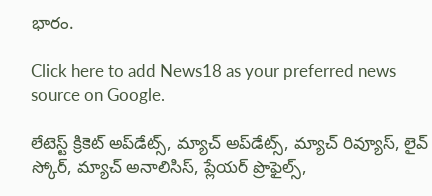భారం.

Click here to add News18 as your preferred news source on Google.

లేటెస్ట్ క్రికెట్ అప్‌డేట్స్, మ్యాచ్ అప్‌డేట్స్, మ్యాచ్ రివ్యూస్, లైవ్ స్కోర్, మ్యాచ్ అనాలిసిస్, ప్లేయర్ ప్రొఫైల్స్,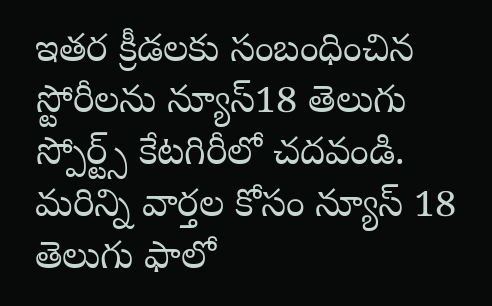ఇతర క్రీడలకు సంబంధించిన స్టోరీలను న్యూస్18 తెలుగు స్పోర్ట్స్ కేటగిరీలో చదవండి. మరిన్ని వార్తల కోసం న్యూస్ 18 తెలుగు ఫాలో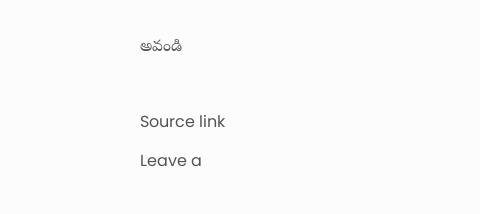అవండి



Source link

Leave a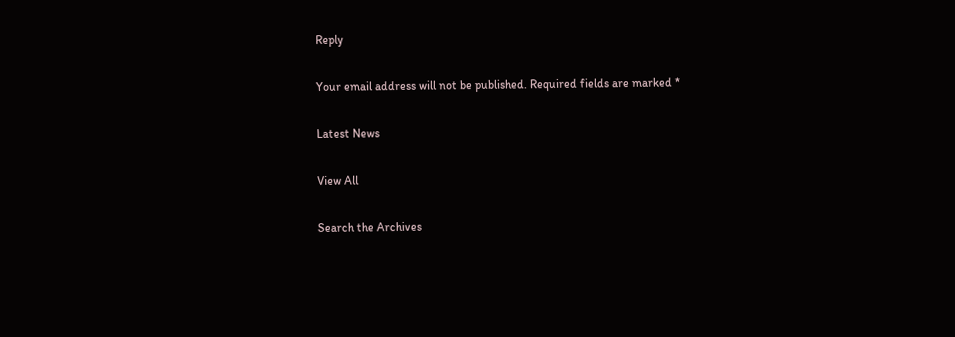Reply

Your email address will not be published. Required fields are marked *

Latest News

View All

Search the Archives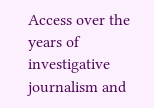Access over the years of investigative journalism and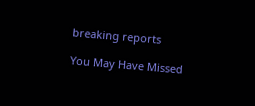breaking reports

You May Have Missed